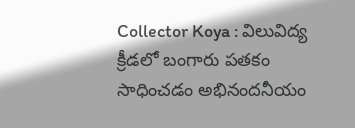Collector Koya : విలువిద్య క్రీడలో బంగారు పతకం సాధించడం అభినందనీయం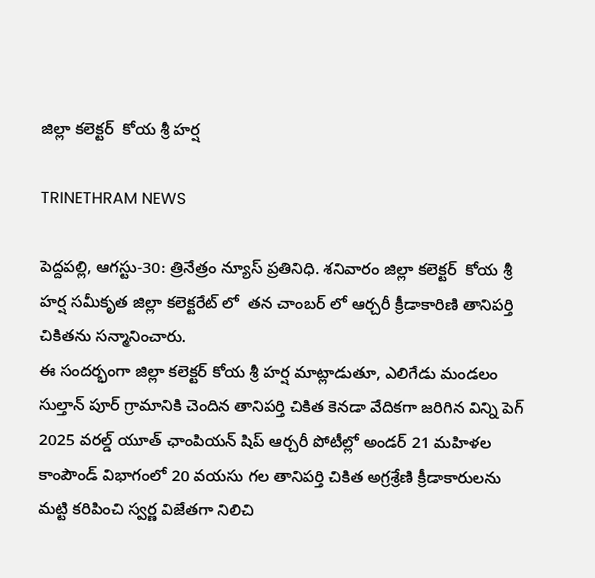జిల్లా కలెక్టర్  కోయ శ్రీ హర్ష

TRINETHRAM NEWS

పెద్దపల్లి, ఆగస్టు-30: త్రినేత్రం న్యూస్ ప్రతినిధి. శనివారం జిల్లా కలెక్టర్  కోయ శ్రీ హర్ష సమీకృత జిల్లా కలెక్టరేట్ లో  తన చాంబర్ లో ఆర్చరీ క్రీడాకారిణి తానిపర్తి చికితను సన్మానించారు.
ఈ సందర్భంగా జిల్లా కలెక్టర్ కోయ శ్రీ హర్ష మాట్లాడుతూ, ఎలిగేడు మండలం సుల్తాన్ పూర్ గ్రామానికి చెందిన తానిపర్తి చికిత కెనడా వేదికగా జరిగిన విన్ని పెగ్ 2025 వరల్డ్ యూత్ ఛాంపియన్ షిప్ ఆర్చరీ పోటీల్లో అండర్ 21 మహిళల కాంపౌండ్ విభాగంలో 20 వయసు గల తానిపర్తి చికిత అగ్రశ్రేణి క్రీడాకారులను మట్టి కరిపించి స్వర్ణ విజేతగా నిలిచి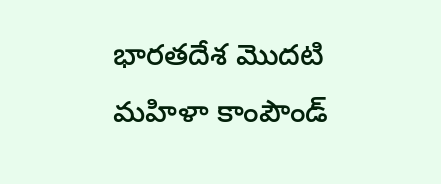భారతదేశ మొదటి మహిళా కాంపౌండ్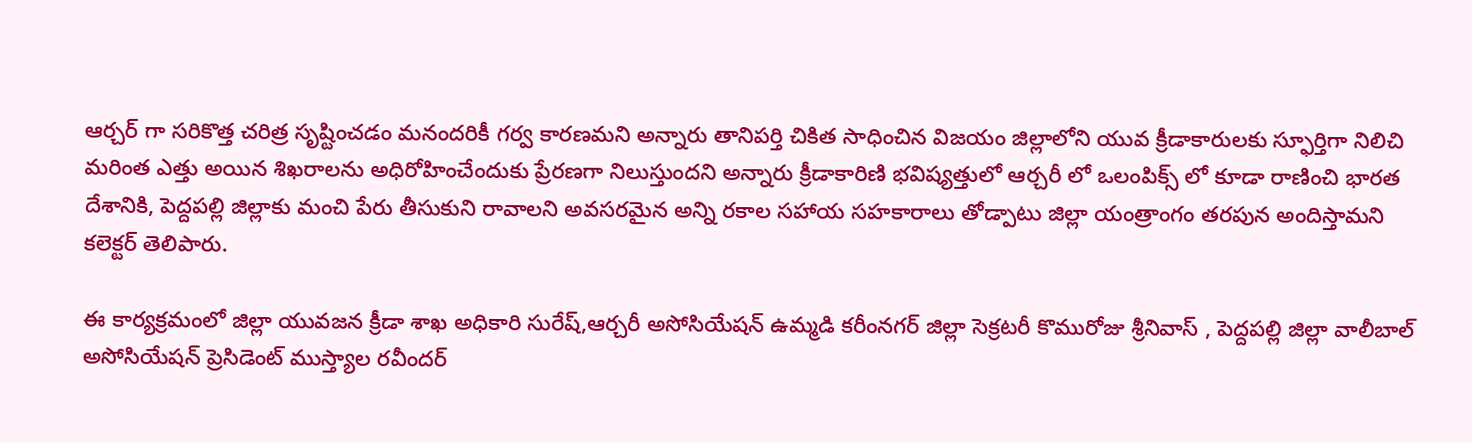ఆర్చర్ గా సరికొత్త చరిత్ర సృష్టించడం మనందరికీ గర్వ కారణమని అన్నారు తానిపర్తి చికిత సాధించిన విజయం జిల్లాలోని యువ క్రీడాకారులకు స్ఫూర్తిగా నిలిచి మరింత ఎత్తు అయిన శిఖరాలను అధిరోహించేందుకు ప్రేరణగా నిలుస్తుందని అన్నారు ‌క్రీడాకారిణి భవిష్యత్తులో ఆర్చరీ లో ఒలంపిక్స్ లో కూడా రాణించి భారత దేశానికి, పెద్దపల్లి జిల్లాకు మంచి పేరు తీసుకుని రావాలని అవసరమైన అన్ని రకాల సహాయ సహకారాలు తోడ్పాటు జిల్లా యంత్రాంగం తరపున అందిస్తామని కలెక్టర్ తెలిపారు.

ఈ కార్యక్రమంలో జిల్లా యువజన క్రీడా శాఖ అధికారి సురేష్,ఆర్చరీ అసోసియేషన్ ఉమ్మడి కరీంనగర్ జిల్లా సెక్రటరీ కొమురోజు శ్రీనివాస్ , పెద్దపల్లి జిల్లా వాలీబాల్ అసోసియేషన్ ప్రెసిడెంట్ ముస్త్యాల రవీందర్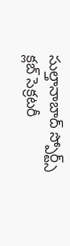సుల్తానాబాద్ స్పోర్ట్స్ క్లబ్ సెక్రటరీ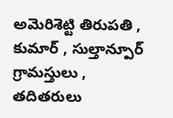అమెరిశెట్టి తిరుపతి , కుమార్ , సుల్తాన్పూర్ గ్రామస్తులు , తదితరులు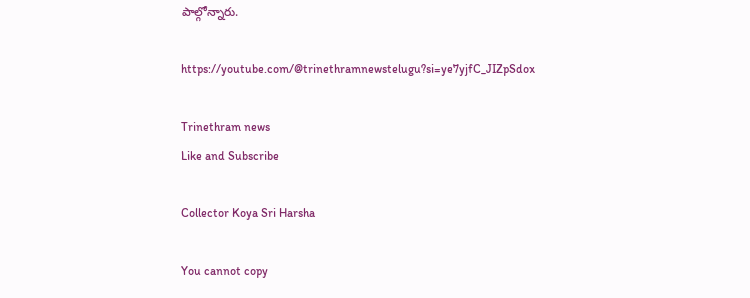పాల్గోన్నారు.

https://youtube.com/@trinethramnewstelugu?si=ye7yjfC_JIZpSdox

Trinethram news
Like and Subscribe

Collector Koya Sri Harsha

You cannot copy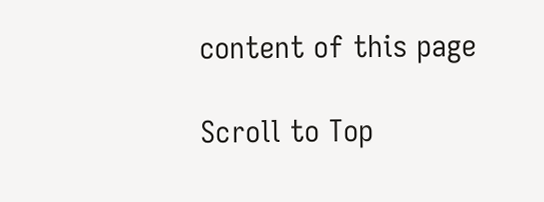content of this page

Scroll to Top